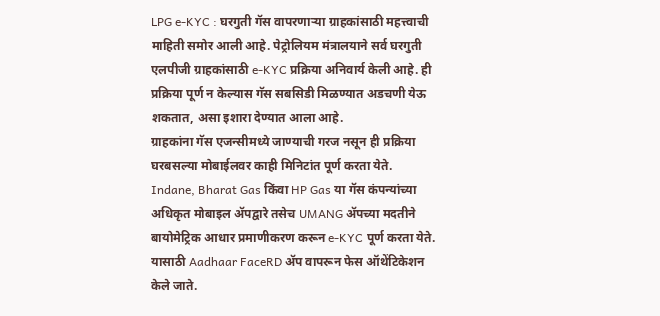LPG e-KYC : घरगुती गॅस वापरणाऱ्या ग्राहकांसाठी महत्त्वाची माहिती समोर आली आहे. पेट्रोलियम मंत्रालयाने सर्व घरगुती एलपीजी ग्राहकांसाठी e-KYC प्रक्रिया अनिवार्य केली आहे. ही प्रक्रिया पूर्ण न केल्यास गॅस सबसिडी मिळण्यात अडचणी येऊ शकतात, असा इशारा देण्यात आला आहे.
ग्राहकांना गॅस एजन्सीमध्ये जाण्याची गरज नसून ही प्रक्रिया घरबसल्या मोबाईलवर काही मिनिटांत पूर्ण करता येते. Indane, Bharat Gas किंवा HP Gas या गॅस कंपन्यांच्या अधिकृत मोबाइल ॲपद्वारे तसेच UMANG ॲपच्या मदतीने बायोमेट्रिक आधार प्रमाणीकरण करून e-KYC पूर्ण करता येते. यासाठी Aadhaar FaceRD ॲप वापरून फेस ऑथेंटिकेशन केले जाते.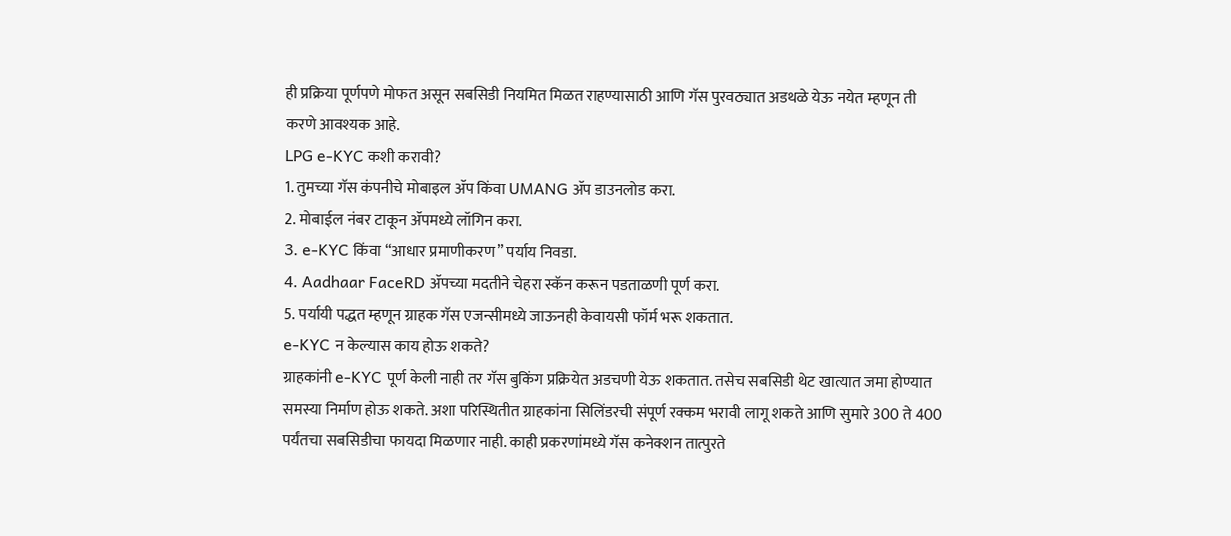ही प्रक्रिया पूर्णपणे मोफत असून सबसिडी नियमित मिळत राहण्यासाठी आणि गॅस पुरवठ्यात अडथळे येऊ नयेत म्हणून ती करणे आवश्यक आहे.
LPG e-KYC कशी करावी?
1. तुमच्या गॅस कंपनीचे मोबाइल ॲप किंवा UMANG ॲप डाउनलोड करा.
2. मोबाईल नंबर टाकून ॲपमध्ये लॉगिन करा.
3. e-KYC किंवा “आधार प्रमाणीकरण” पर्याय निवडा.
4. Aadhaar FaceRD ॲपच्या मदतीने चेहरा स्कॅन करून पडताळणी पूर्ण करा.
5. पर्यायी पद्धत म्हणून ग्राहक गॅस एजन्सीमध्ये जाऊनही केवायसी फॉर्म भरू शकतात.
e-KYC न केल्यास काय होऊ शकते?
ग्राहकांनी e-KYC पूर्ण केली नाही तर गॅस बुकिंग प्रक्रियेत अडचणी येऊ शकतात. तसेच सबसिडी थेट खात्यात जमा होण्यात समस्या निर्माण होऊ शकते. अशा परिस्थितीत ग्राहकांना सिलिंडरची संपूर्ण रक्कम भरावी लागू शकते आणि सुमारे 300 ते 400 पर्यंतचा सबसिडीचा फायदा मिळणार नाही. काही प्रकरणांमध्ये गॅस कनेक्शन तात्पुरते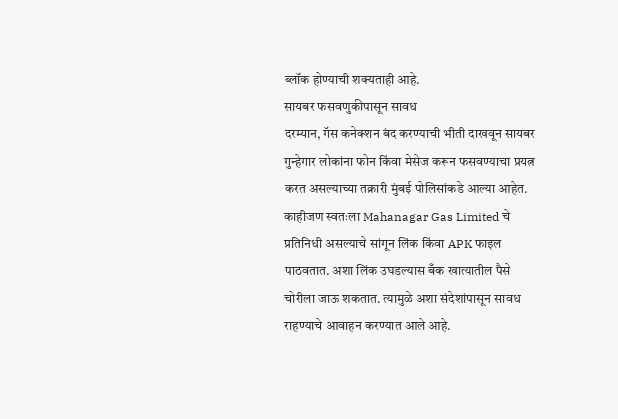ब्लॉक होण्याची शक्यताही आहे.
सायबर फसवणुकीपासून सावध
दरम्यान, गॅस कनेक्शन बंद करण्याची भीती दाखवून सायबर गुन्हेगार लोकांना फोन किंवा मेसेज करून फसवण्याचा प्रयत्न करत असल्याच्या तक्रारी मुंबई पोलिसांकडे आल्या आहेत. काहीजण स्वतःला Mahanagar Gas Limited चे प्रतिनिधी असल्याचे सांगून लिंक किंवा APK फाइल पाठवतात. अशा लिंक उघडल्यास बँक खात्यातील पैसे चोरीला जाऊ शकतात. त्यामुळे अशा संदेशांपासून सावध राहण्याचे आवाहन करण्यात आले आहे.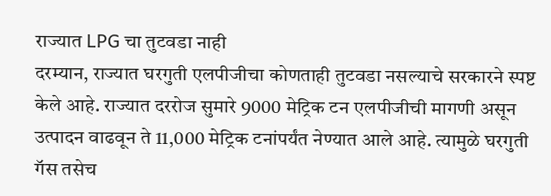राज्यात LPG चा तुटवडा नाही
दरम्यान, राज्यात घरगुती एलपीजीचा कोणताही तुटवडा नसल्याचे सरकारने स्पष्ट केले आहे. राज्यात दररोज सुमारे 9000 मेट्रिक टन एलपीजीची मागणी असून उत्पादन वाढवून ते 11,000 मेट्रिक टनांपर्यंत नेण्यात आले आहे. त्यामुळे घरगुती गॅस तसेच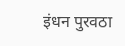इंधन पुरवठा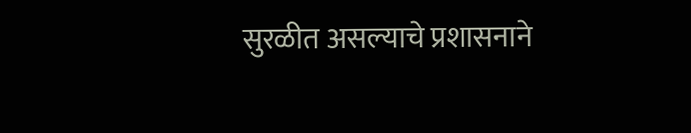सुरळीत असल्याचे प्रशासनाने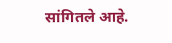सांगितले आहे.